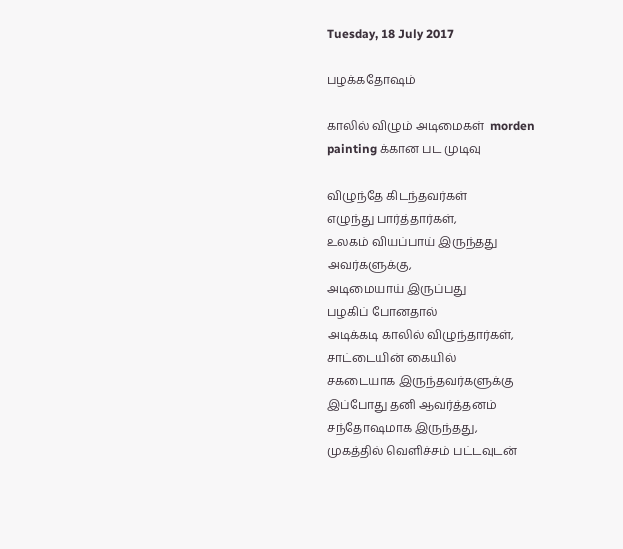Tuesday, 18 July 2017

பழக்கதோஷம்

காலில் விழும் அடிமைகள்  morden painting க்கான பட முடிவு

விழுந்தே கிடந்தவர்கள்
எழுந்து பார்த்தார்கள்,
உலகம் வியப்பாய் இருந்தது
அவர்களுக்கு,
அடிமையாய் இருப்பது
பழகிப் போனதால்
அடிக்கடி காலில் விழுந்தார்கள்,
சாட்டையின் கையில்
சகடையாக இருந்தவர்களுக்கு
இப்போது தனி ஆவர்த்தனம்
சந்தோஷமாக இருந்தது,
முகத்தில் வெளிச்சம் பட்டவுடன்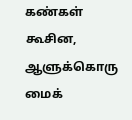கண்கள் கூசின,
ஆளுக்கொரு மைக்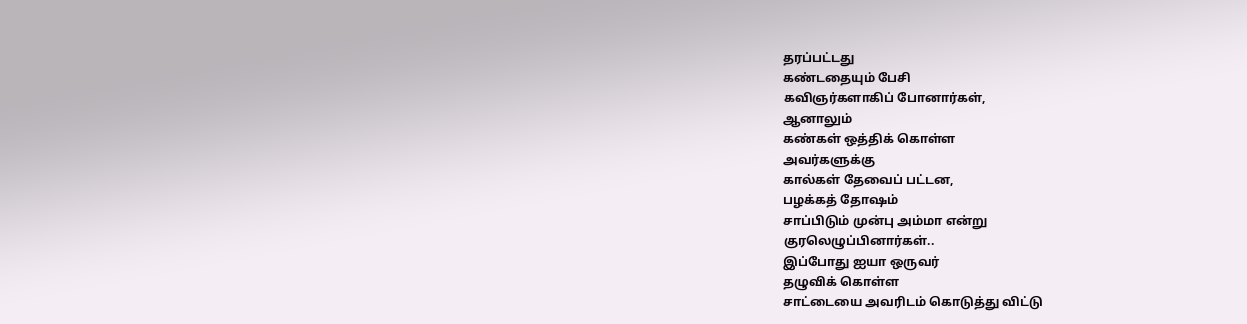தரப்பட்டது
கண்டதையும் பேசி
கவிஞர்களாகிப் போனார்கள்,
ஆனாலும்
கண்கள் ஒத்திக் கொள்ள
அவர்களுக்கு
கால்கள் தேவைப் பட்டன,
பழக்கத் தோஷம்
சாப்பிடும் முன்பு அம்மா என்று
குரலெழுப்பினார்கள்..
இப்போது ஐயா ஒருவர்
தழுவிக் கொள்ள
சாட்டையை அவரிடம் கொடுத்து விட்டு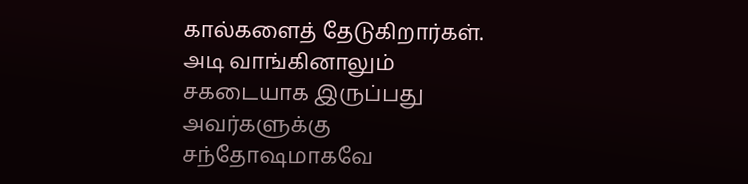கால்களைத் தேடுகிறார்கள்.
அடி வாங்கினாலும்
சகடையாக இருப்பது
அவர்களுக்கு
சந்தோஷமாகவே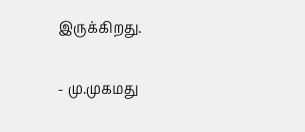இருக்கிறது.

- மு.முகமது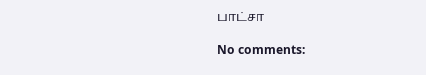பாட்சா

No comments: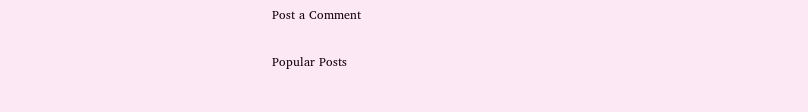Post a Comment

Popular Posts